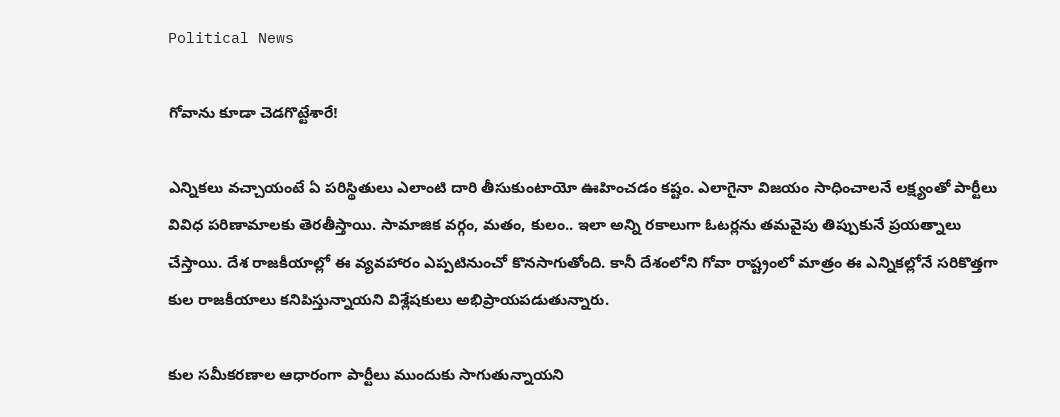Political News

గోవాను కూడా చెడగొట్టేశారే!

ఎన్నిక‌లు వ‌చ్చాయంటే ఏ ప‌రిస్థితులు ఎలాంటి దారి తీసుకుంటాయో ఊహించ‌డం క‌ష్టం. ఎలాగైనా విజ‌యం సాధించాల‌నే ల‌క్ష్యంతో పార్టీలు వివిధ ప‌రిణామాల‌కు తెర‌తీస్తాయి. సామాజిక వ‌ర్గం, మ‌తం, కులం.. ఇలా అన్ని ర‌కాలుగా ఓట‌ర్ల‌ను త‌మ‌వైపు తిప్పుకునే ప్ర‌య‌త్నాలు చేస్తాయి. దేశ రాజకీయాల్లో ఈ వ్య‌వ‌హారం ఎప్ప‌టినుంచో కొన‌సాగుతోంది. కానీ దేశంలోని గోవా రాష్ట్రంలో మాత్రం ఈ ఎన్నిక‌ల్లోనే స‌రికొత్త‌గా కుల రాజ‌కీయాలు క‌నిపిస్తున్నాయ‌ని విశ్లేష‌కులు అభిప్రాయ‌ప‌డుతున్నారు.

కుల స‌మీక‌ర‌ణాల ఆధారంగా పార్టీలు ముందుకు సాగుతున్నాయ‌ని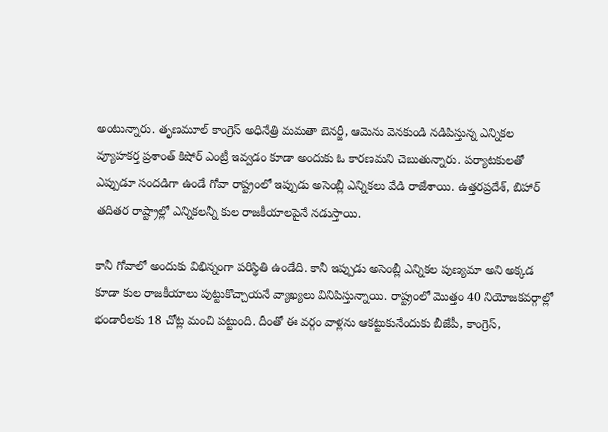అంటున్నారు. తృణ‌మూల్ కాంగ్రెస్ అధినేత్రి మ‌మ‌తా బెన‌ర్జీ, ఆమెను వెన‌కుండి న‌డిపిస్తున్న ఎన్నిక‌ల వ్యూహ‌క‌ర్త ప్ర‌శాంత్ కిషోర్ ఎంట్రీ ఇవ్వ‌డం కూడా అందుకు ఓ కార‌ణ‌మ‌ని చెబుతున్నారు. ప‌ర్యాట‌కుల‌తో ఎప్పుడూ సంద‌డిగా ఉండే గోవా రాష్ట్రంలో ఇప్పుడు అసెంబ్లీ ఎన్నిక‌లు వేడి రాజేశాయి. ఉత్త‌ర‌ప్ర‌దేశ్‌, బిహార్ త‌దిత‌ర రాష్ట్రాల్లో ఎన్నిక‌ల‌న్నీ కుల రాజ‌కీయాల‌పైనే న‌డుస్తాయి.

కానీ గోవాలో అందుకు విభిన్నంగా ప‌రిస్థితి ఉండేది. కానీ ఇప్పుడు అసెంబ్లీ ఎన్నిక‌ల పుణ్య‌మా అని అక్క‌డ కూడా కుల రాజ‌కీయాలు పుట్టుకొచ్చాయ‌నే వ్యాఖ్య‌లు వినిపిస్తున్నాయి. రాష్ట్రంలో మొత్తం 40 నియోజ‌క‌వ‌ర్గాల్లో భండారీల‌కు 18 చోట్ల మంచి ప‌ట్టుంది. దీంతో ఈ వ‌ర్గం వాళ్ల‌ను ఆక‌ట్టుకునేందుకు బీజేపీ, కాంగ్రెస్‌,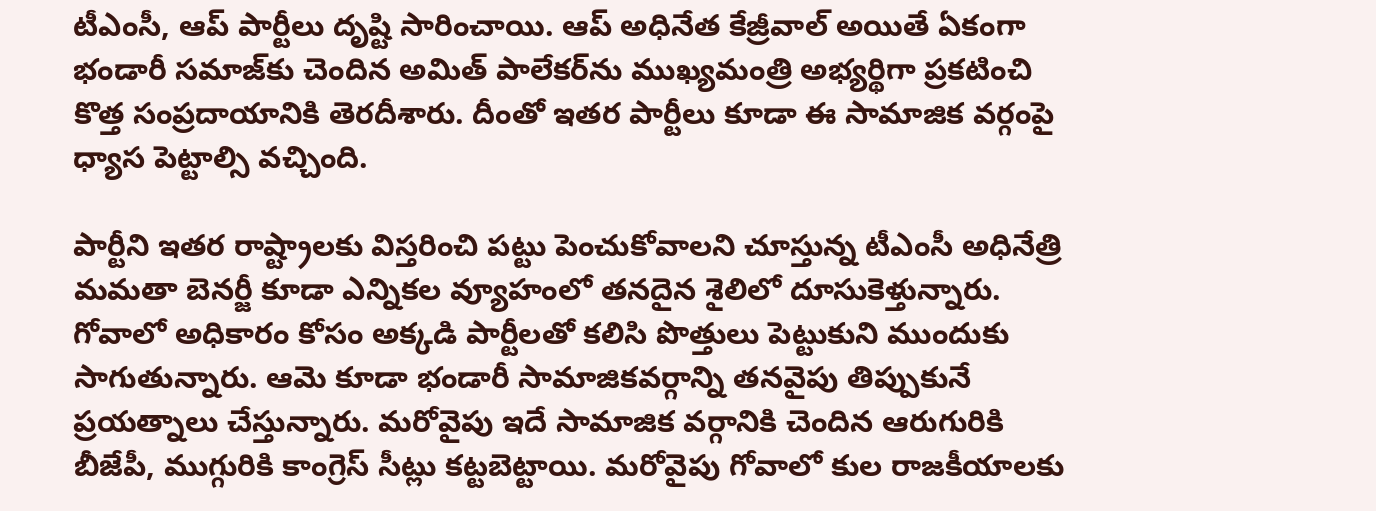టీఎంసీ, ఆప్ పార్టీలు దృష్టి సారించాయి. ఆప్ అధినేత కేజ్రీవాల్ అయితే ఏకంగా భండారీ స‌మాజ్‌కు చెందిన అమిత్ పాలేక‌ర్‌ను ముఖ్య‌మంత్రి అభ్య‌ర్థిగా ప్ర‌క‌టించి కొత్త సంప్ర‌దాయానికి తెర‌దీశారు. దీంతో ఇత‌ర పార్టీలు కూడా ఈ సామాజిక వ‌ర్గంపై ధ్యాస పెట్టాల్సి వ‌చ్చింది.

పార్టీని ఇత‌ర రాష్ట్రాల‌కు విస్త‌రించి ప‌ట్టు పెంచుకోవాల‌ని చూస్తున్న టీఎంసీ అధినేత్రి మ‌మ‌తా బెన‌ర్జీ కూడా ఎన్నిక‌ల వ్యూహంలో త‌న‌దైన శైలిలో దూసుకెళ్తున్నారు. గోవాలో అధికారం కోసం అక్క‌డి పార్టీల‌తో క‌లిసి పొత్తులు పెట్టుకుని ముందుకు సాగుతున్నారు. ఆమె కూడా భండారీ సామాజిక‌వ‌ర్గాన్ని త‌న‌వైపు తిప్పుకునే ప్ర‌య‌త్నాలు చేస్తున్నారు. మ‌రోవైపు ఇదే సామాజిక వ‌ర్గానికి చెందిన ఆరుగురికి బీజేపీ, ముగ్గురికి కాంగ్రెస్ సీట్లు క‌ట్ట‌బెట్టాయి. మ‌రోవైపు గోవాలో కుల రాజ‌కీయాల‌కు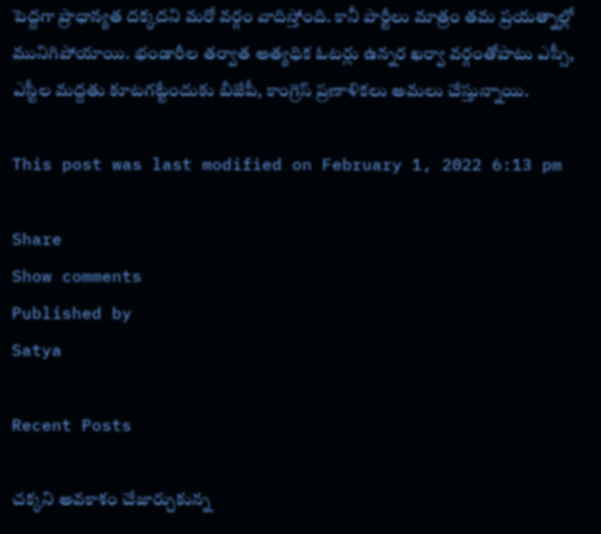పెద్ద‌గా ప్రాధాన్య‌త ద‌క్క‌ద‌ని మ‌రో వ‌ర్గం వాదిస్తోంది. కానీ పార్టీలు మాత్రం త‌మ ప్ర‌య‌త్నాల్లో మునిగిపోయాయి. భండారీల త‌ర్వాత అత్య‌ధిక ఓట‌ర్లు ఉన్న‌ర ఖ‌ర్వా వ‌ర్గంతోపాటు ఎస్సీ, ఎస్టీల మ‌ద్ద‌తు కూట‌గ‌ట్టేందుకు బీజేపీ, కాంగ్రెస్ ప్ర‌ణాళిక‌లు అమ‌లు చేస్తున్నాయి.

This post was last modified on February 1, 2022 6:13 pm

Share
Show comments
Published by
Satya

Recent Posts

చ‌క్క‌ని అవ‌కాశం చేజార్చుకున్న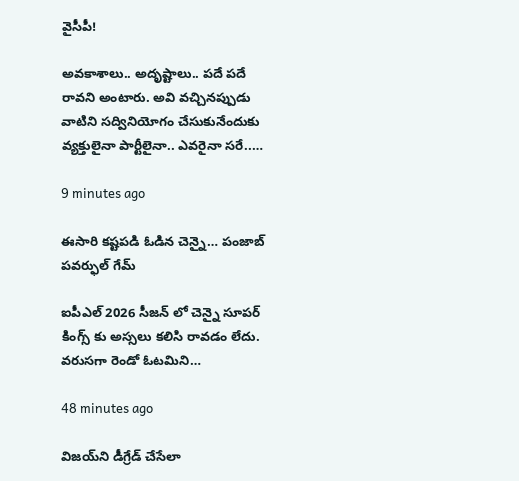వైసీపీ!

అవ‌కాశాలు.. అదృష్టాలు.. ప‌దే ప‌దే రావ‌ని అంటారు. అవి వ‌చ్చిన‌ప్పుడు వాటిని స‌ద్వినియోగం చేసుకునేందుకు వ్య‌క్తులైనా పార్టీలైనా.. ఎవ‌రైనా స‌రే..…

9 minutes ago

ఈసారి కష్టపడి ఓడిన చెన్నై… పంజాబ్ పవర్ఫుల్ గేమ్

ఐపీఎల్ 2026 సీజన్ లో చెన్నై సూపర్ కింగ్స్ కు అస్సలు కలిసి రావడం లేదు. వరుసగా రెండో ఓటమిని…

48 minutes ago

విజ‌య్‌ని డీగ్రేడ్ చేసేలా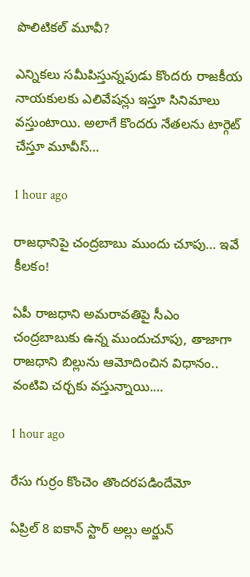పొలిటిక‌ల్ మూవీ?

ఎన్నిక‌లు స‌మీపిస్తున్నపుడు కొంద‌రు రాజ‌కీయ నాయ‌కుల‌కు ఎలివేష‌న్లు ఇస్తూ సినిమాలు వ‌స్తుంటాయి. అలాగే కొంద‌రు నేత‌ల‌ను టార్గెట్ చేస్తూ మూవీస్…

1 hour ago

రాజ‌ధానిపై చంద్ర‌బాబు ముందు చూపు… ఇవే కీల‌కం!

ఏపీ రాజ‌ధాని అమ‌రావ‌తిపై సీఎం చంద్ర‌బాబుకు ఉన్న ముందుచూపు, తాజాగా రాజ‌ధాని బిల్లును ఆమోదించిన విధానం.. వంటివి చ‌ర్చ‌కు వ‌స్తున్నాయి.…

1 hour ago

రేసు గుర్రం కొంచెం తొందరపడిందేమో

ఏప్రిల్ 8 ఐకాన్ స్టార్ అల్లు అర్జున్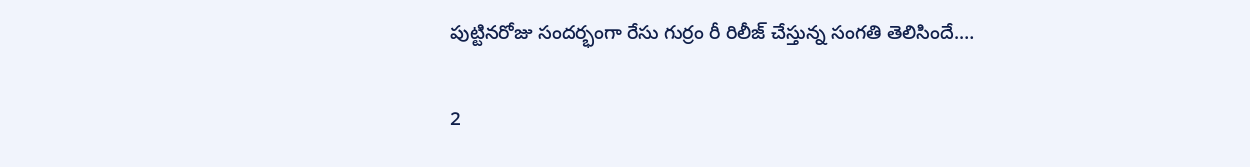పుట్టినరోజు సందర్భంగా రేసు గుర్రం రీ రిలీజ్ చేస్తున్న సంగతి తెలిసిందే.…

2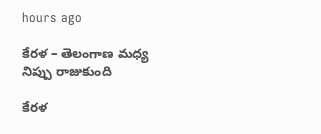hours ago

కేరళ – తెలంగాణ మధ్య నిప్పు రాజుకుంది

కేర‌ళ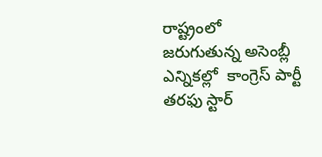రాష్ట్రంలో జ‌రుగుతున్న అసెంబ్లీ ఎన్నిక‌ల్లో  కాంగ్రెస్ పార్టీ త‌ర‌ఫు స్టార్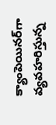క్యాంపెయిన‌ర్‌గా వ్య‌వ‌హ‌రిస్తున్న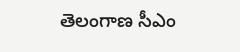తెలంగాణ సీఎం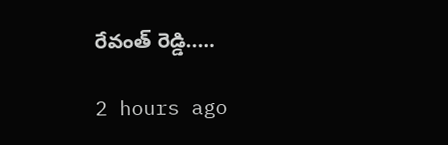రేవంత్ రెడ్డి..…

2 hours ago